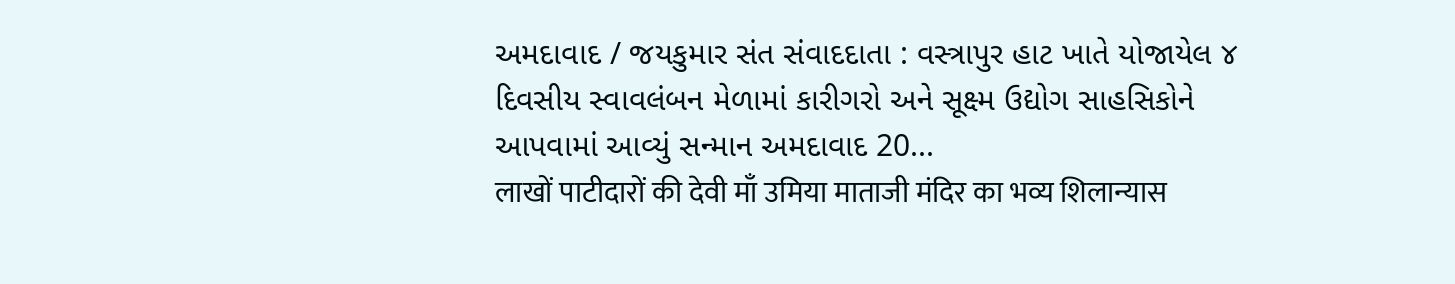અમદાવાદ / જયકુમાર સંત સંવાદદાતા : વસ્ત્રાપુર હાટ ખાતે યોજાયેલ ૪ દિવસીય સ્વાવલંબન મેળામાં કારીગરો અને સૂક્ષ્મ ઉદ્યોગ સાહસિકોને આપવામાં આવ્યું સન્માન અમદાવાદ 20...
लाखों पाटीदारों की देवी माँ उमिया माताजी मंदिर का भव्य शिलान्यास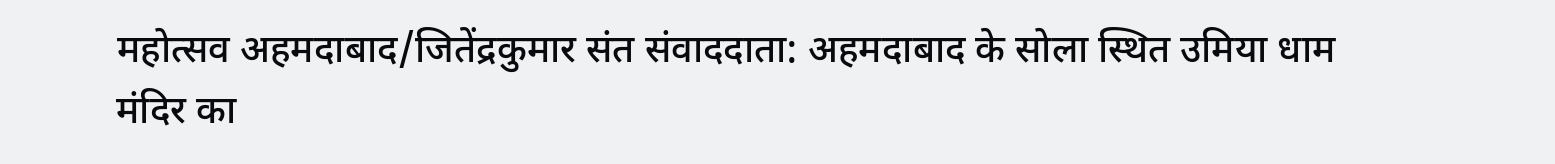महोत्सव अहमदाबाद/जितेंद्रकुमार संत संवाददाता: अहमदाबाद के सोला स्थित उमिया धाम मंदिर का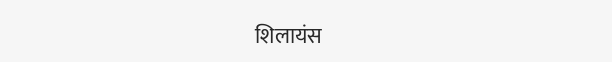शिलायंस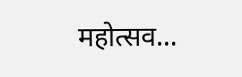महोत्सव...